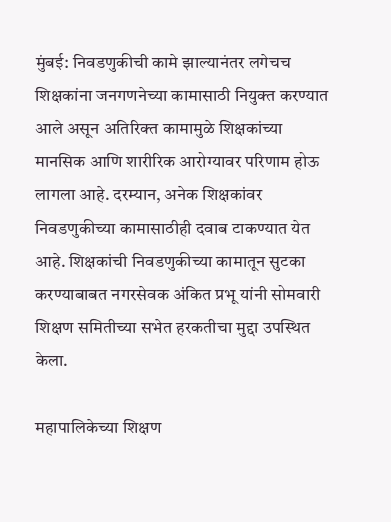मुंबई: निवडणुकीची कामे झाल्यानंतर लगेचच शिक्षकांना जनगणनेच्या कामासाठी नियुक्त करण्यात आले असून अतिरिक्त कामामुळे शिक्षकांच्या मानसिक आणि शारीरिक आरोग्यावर परिणाम होऊ लागला आहे. दरम्यान, अनेक शिक्षकांवर निवडणुकीच्या कामासाठीही दवाब टाकण्यात येत आहे. शिक्षकांची निवडणुकीच्या कामातून सुटका करण्याबाबत नगरसेवक अंकित प्रभू यांनी सोमवारी शिक्षण समितीच्या सभेत हरकतीचा मुद्दा उपस्थित केला.

महापालिकेच्या शिक्षण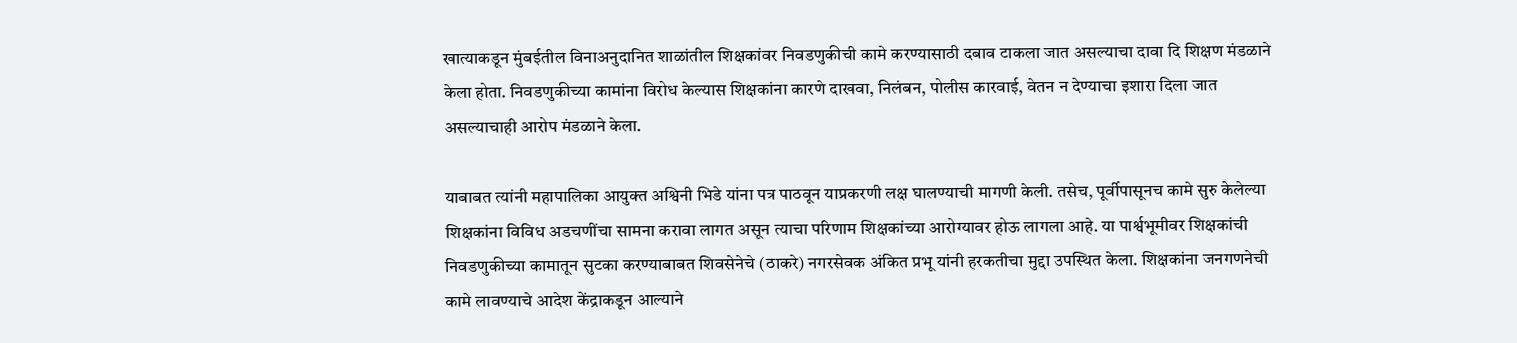खात्याकडून मुंबईतील विनाअनुदानित शाळांतील शिक्षकांवर निवडणुकीची कामे करण्यासाठी दबाव टाकला जात असल्याचा दावा दि शिक्षण मंडळाने केला होता. निवडणुकीच्या कामांना विरोध केल्यास शिक्षकांना कारणे दाखवा, निलंबन, पोलीस कारवाई, वेतन न देण्याचा इशारा दिला जात असल्याचाही आरोप मंडळाने केला.

याबाबत त्यांनी महापालिका आयुक्त अश्विनी भिडे यांना पत्र पाठवून याप्रकरणी लक्ष घालण्याची मागणी केली. तसेच, पूर्वीपासूनच कामे सुरु केलेल्या शिक्षकांना विविध अडचणींचा सामना करावा लागत असून त्याचा परिणाम शिक्षकांच्या आरोग्यावर होऊ लागला आहे. या पार्श्वभूमीवर शिक्षकांची निवडणुकीच्या कामातून सुटका करण्याबाबत शिवसेनेचे (ठाकरे) नगरसेवक अंकित प्रभू यांनी हरकतीचा मुद्दा उपस्थित केला. शिक्षकांना जनगणनेची कामे लावण्याचे आदेश केंद्राकडून आल्याने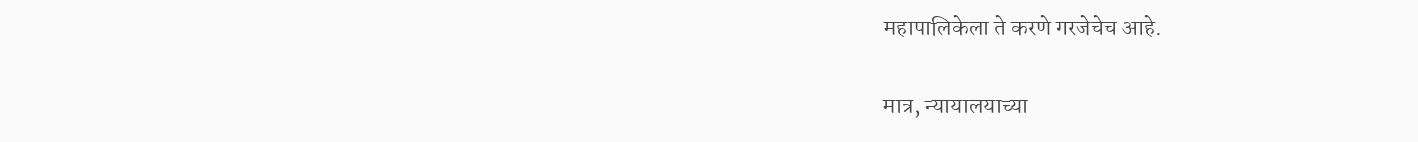महापालिकेला ते करणे गरजेचेच आहे.

मात्र, न्यायालयाच्या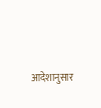आदेशानुसार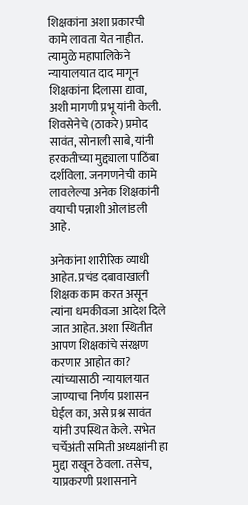शिक्षकांना अशा प्रकारची कामे लावता येत नाहीत. त्यामुळे महापालिकेने न्यायालयात दाद मागून शिक्षकांना दिलासा द्यावा, अशी मागणी प्रभू यांनी केली. शिवसेनेचे (ठाकरे) प्रमोद सावंत, सोनाली साबे, यांनी हरकतीच्या मुद्द्याला पाठिंबा दर्शविला. जनगणनेची कामे लावलेल्या अनेक शिक्षकांनी वयाची पन्नाशी ओलांडली आहे.

अनेकांना शारीरिक व्याधी आहेत. प्रचंड दबावाखाली शिक्षक काम करत असून त्यांना धमकीवजा आदेश दिले जात आहेत. अशा स्थितीत आपण शिक्षकांचे संरक्षण करणार आहोत का? त्यांच्यासाठी न्यायालयात जाण्याचा निर्णय प्रशासन घेईल का, असे प्रश्न सावंत यांनी उपस्थित केले. सभेत चर्चेअंती समिती अध्यक्षांनी हा मुद्दा राखून ठेवला. तसेच, याप्रकरणी प्रशासनाने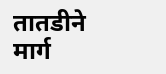तातडीने मार्ग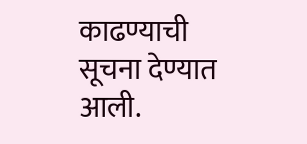काढण्याची सूचना देण्यात आली.